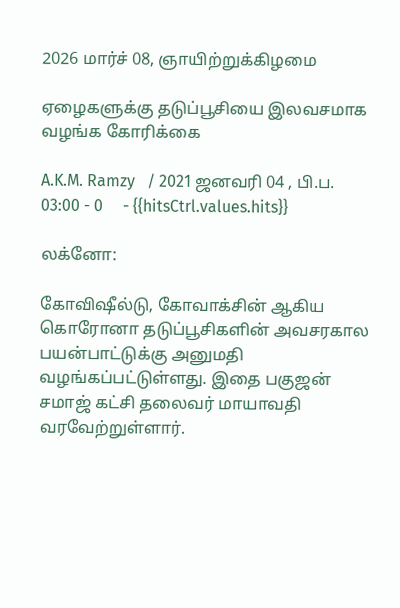2026 மார்ச் 08, ஞாயிற்றுக்கிழமை

ஏழைகளுக்கு தடுப்பூசியை இலவசமாக வழங்க கோரிக்கை

A.K.M. Ramzy   / 2021 ஜனவரி 04 , பி.ப. 03:00 - 0     - {{hitsCtrl.values.hits}}

லக்னோ:

கோவி‌ஷீல்டு, கோவாக்சின் ஆகிய கொரோனா தடுப்பூசிகளின் அவசரகால பயன்பாட்டுக்கு அனுமதி வழங்கப்பட்டுள்ளது. இதை பகுஜன் சமாஜ் கட்சி தலைவர் மாயாவதி வரவேற்றுள்ளார்.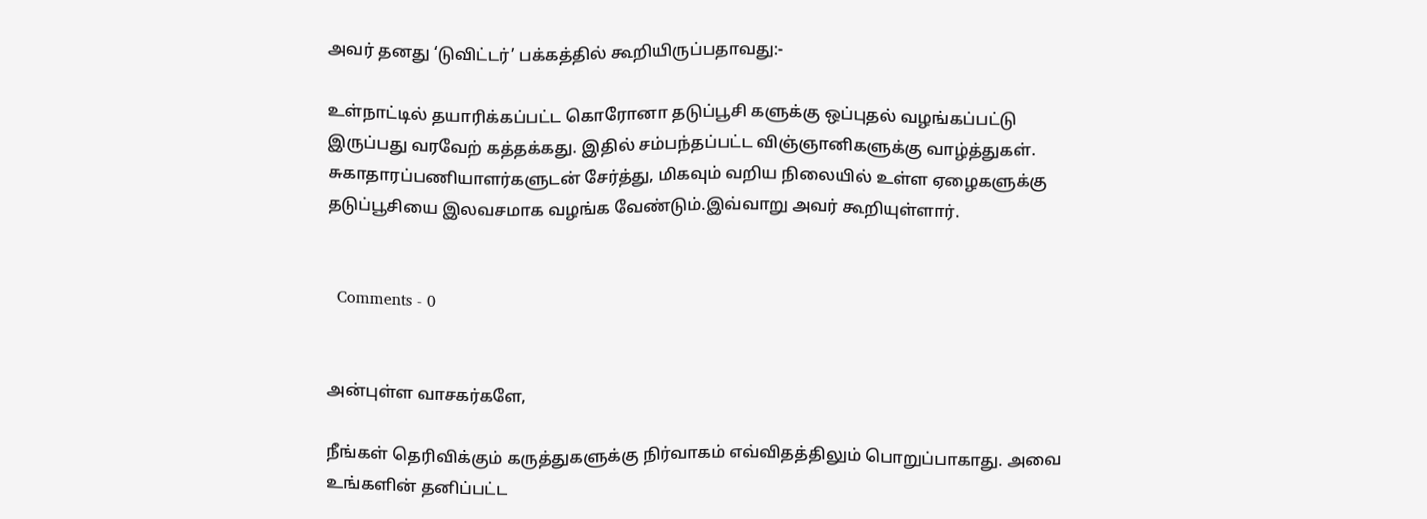அவர் தனது ‘டுவிட்டர்’ பக்கத்தில் கூறியிருப்பதாவது:-

உள்நாட்டில் தயாரிக்கப்பட்ட கொரோனா தடுப்பூசி களுக்கு ஒப்புதல் வழங்கப்பட்டு இருப்பது வரவேற் கத்தக்கது. இதில் சம்பந்தப்பட்ட விஞ்ஞானிகளுக்கு வாழ்த்துகள். சுகாதாரப்பணியாளர்களுடன் சேர்த்து, மிகவும் வறிய நிலையில் உள்ள ஏழைகளுக்கு தடுப்பூசியை இலவசமாக வழங்க வேண்டும்.இவ்வாறு அவர் கூறியுள்ளார்.


  Comments - 0


அன்புள்ள வாசகர்களே,

நீங்கள் தெரிவிக்கும் கருத்துகளுக்கு நிர்வாகம் எவ்விதத்திலும் பொறுப்பாகாது. அவை உங்களின் தனிப்பட்ட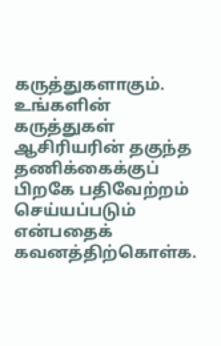கருத்துகளாகும். உங்களின் கருத்துகள் ஆசிரியரின் தகுந்த தணிக்கைக்குப் பிறகே பதிவேற்றம் செய்யப்படும் என்பதைக் கவனத்திற்கொள்க.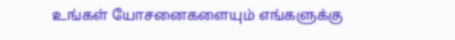உங்கள் யோசனைகளையும் எங்களுக்கு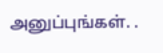அனுப்புங்கள். .